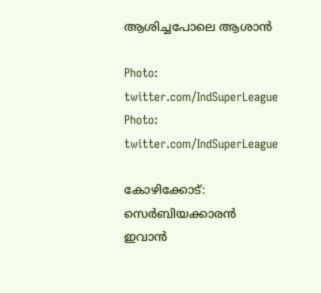ആശിച്ചപോലെ ആശാന്‍

Photo: twitter.com/IndSuperLeague
Photo: twitter.com/IndSuperLeague

കോഴിക്കോട്: സെര്‍ബിയക്കാരന്‍ ഇവാന്‍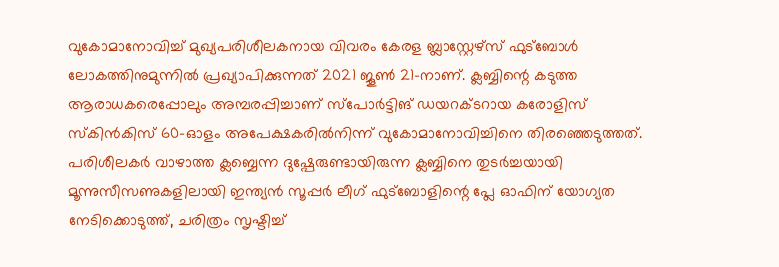വുകോമാനോവിച്ച് മുഖ്യപരിശീലകനായ വിവരം കേരള ബ്ലാസ്റ്റേഴ്സ് ഫുട്ബോള്‍ ലോകത്തിനുമുന്നില്‍ പ്രഖ്യാപിക്കുന്നത് 2021 ജൂണ്‍ 21-നാണ്. ക്ലബ്ബിന്റെ കടുത്ത ആരാധകരെപ്പോലും അമ്പരപ്പിച്ചാണ് സ്പോര്‍ട്ടിങ് ഡയറക്ടറായ കരോളിസ് സ്‌കിന്‍കിസ് 60-ഓളം അപേക്ഷകരില്‍നിന്ന് വുകോമാനോവിച്ചിനെ തിരഞ്ഞെടുത്തത്. പരിശീലകര്‍ വാഴാത്ത ക്ലബ്ബെന്ന ദുഷ്പേരുണ്ടായിരുന്ന ക്ലബ്ബിനെ തുടര്‍ച്ചയായി മൂന്നുസീസണുകളിലായി ഇന്ത്യന്‍ സൂപ്പര്‍ ലീഗ് ഫുട്ബോളിന്റെ പ്ലേ ഓഫിന് യോഗ്യത നേടിക്കൊടുത്ത്, ചരിത്രം സൃഷ്ടിച്ച്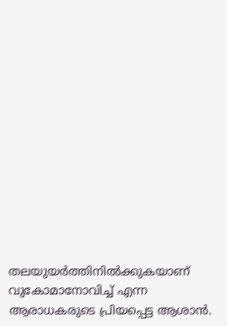തലയുയര്‍ത്തിനില്‍ക്കുകയാണ് വുകോമാനോവിച്ച് എന്ന ആരാധകരുടെ പ്രിയപ്പെട്ട ആശാന്‍.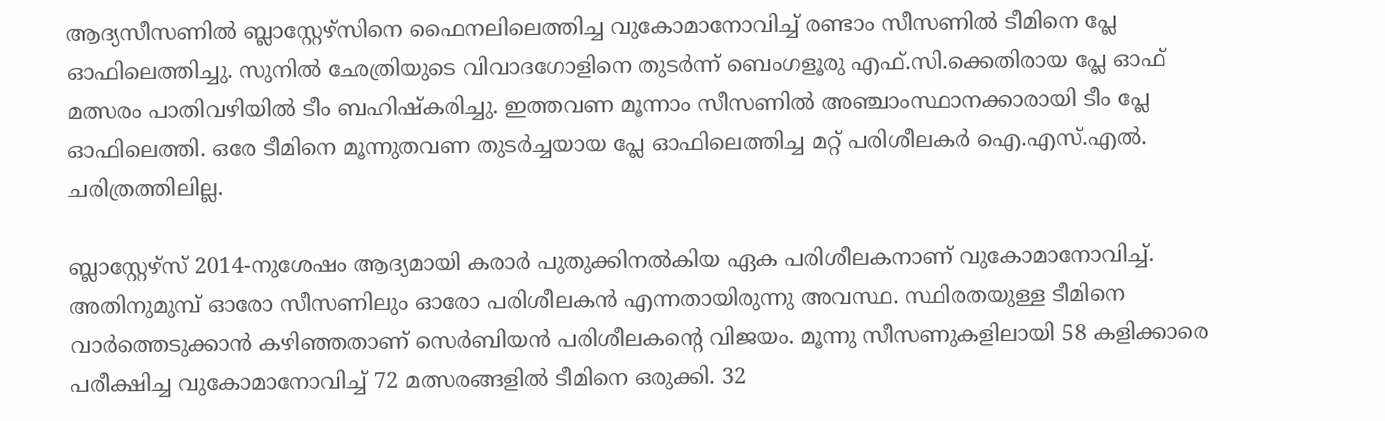ആദ്യസീസണില്‍ ബ്ലാസ്റ്റേഴ്സിനെ ഫൈനലിലെത്തിച്ച വുകോമാനോവിച്ച് രണ്ടാം സീസണില്‍ ടീമിനെ പ്ലേ ഓഫിലെത്തിച്ചു. സുനില്‍ ഛേത്രിയുടെ വിവാദഗോളിനെ തുടര്‍ന്ന് ബെംഗളൂരു എഫ്.സി.ക്കെതിരായ പ്ലേ ഓഫ് മത്സരം പാതിവഴിയില്‍ ടീം ബഹിഷ്‌കരിച്ചു. ഇത്തവണ മൂന്നാം സീസണില്‍ അഞ്ചാംസ്ഥാനക്കാരായി ടീം പ്ലേ ഓഫിലെത്തി. ഒരേ ടീമിനെ മൂന്നുതവണ തുടര്‍ച്ചയായ പ്ലേ ഓഫിലെത്തിച്ച മറ്റ് പരിശീലകര്‍ ഐ.എസ്.എല്‍. ചരിത്രത്തിലില്ല.

ബ്ലാസ്റ്റേഴ്സ് 2014-നുശേഷം ആദ്യമായി കരാര്‍ പുതുക്കിനല്‍കിയ ഏക പരിശീലകനാണ് വുകോമാനോവിച്ച്. അതിനുമുമ്പ് ഓരോ സീസണിലും ഓരോ പരിശീലകന്‍ എന്നതായിരുന്നു അവസ്ഥ. സ്ഥിരതയുള്ള ടീമിനെ വാര്‍ത്തെടുക്കാന്‍ കഴിഞ്ഞതാണ് സെര്‍ബിയന്‍ പരിശീലകന്റെ വിജയം. മൂന്നു സീസണുകളിലായി 58 കളിക്കാരെ പരീക്ഷിച്ച വുകോമാനോവിച്ച് 72 മത്സരങ്ങളില്‍ ടീമിനെ ഒരുക്കി. 32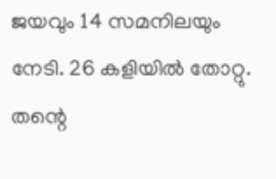ജയവും 14 സമനിലയും നേടി. 26 കളിയില്‍ തോറ്റു. തന്റെ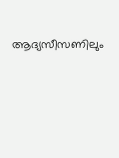ആദ്യസീസണിലും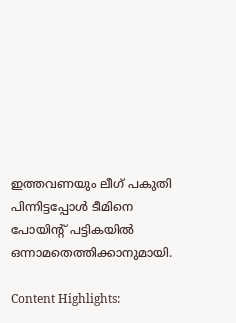ഇത്തവണയും ലീഗ് പകുതി പിന്നിട്ടപ്പോള്‍ ടീമിനെ പോയിന്റ് പട്ടികയില്‍ ഒന്നാമതെത്തിക്കാനുമായി.

Content Highlights: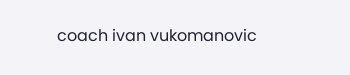coach ivan vukomanovic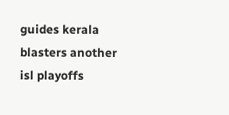guides kerala blasters another isl playoffs